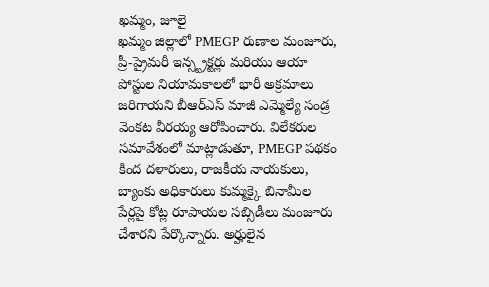ఖమ్మం, జూలై
ఖమ్మం జిల్లాలో PMEGP రుణాల మంజూరు, ప్రీ-ప్రైమరీ ఇన్స్ట్రక్టర్లు మరియు ఆయా పోస్టుల నియామకాలలో భారీ అక్రమాలు జరిగాయని బీఆర్ఎస్ మాజీ ఎమ్మెల్యే సండ్ర వెంకట వీరయ్య ఆరోపించారు. విలేకరుల సమావేశంలో మాట్లాడుతూ, PMEGP పథకం కింద దళారులు, రాజకీయ నాయకులు, బ్యాంకు అధికారులు కుమ్మక్కై బినామీల పేర్లపై కోట్ల రూపాయల సబ్సిడీలు మంజూరు చేశారని పేర్కొన్నారు. అర్హులైన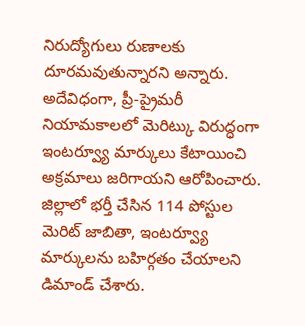నిరుద్యోగులు రుణాలకు దూరమవుతున్నారని అన్నారు.
అదేవిధంగా, ప్రీ-ప్రైమరీ నియామకాలలో మెరిట్కు విరుద్ధంగా ఇంటర్వ్యూ మార్కులు కేటాయించి అక్రమాలు జరిగాయని ఆరోపించారు. జిల్లాలో భర్తీ చేసిన 114 పోస్టుల మెరిట్ జాబితా, ఇంటర్వ్యూ మార్కులను బహిర్గతం చేయాలని డిమాండ్ చేశారు.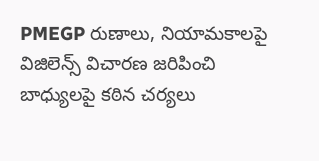PMEGP రుణాలు, నియామకాలపై విజిలెన్స్ విచారణ జరిపించి బాధ్యులపై కఠిన చర్యలు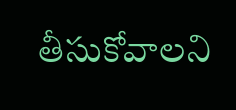తీసుకోవాలని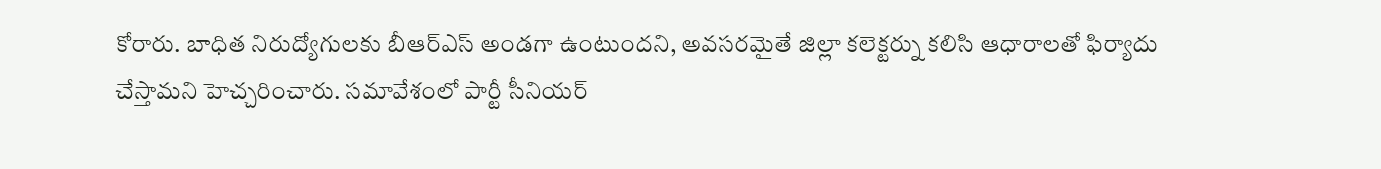కోరారు. బాధిత నిరుద్యోగులకు బీఆర్ఎస్ అండగా ఉంటుందని, అవసరమైతే జిల్లా కలెక్టర్ను కలిసి ఆధారాలతో ఫిర్యాదు చేస్తామని హెచ్చరించారు. సమావేశంలో పార్టీ సీనియర్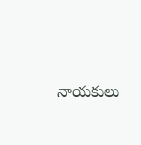నాయకులు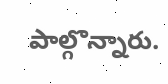పాల్గొన్నారు.